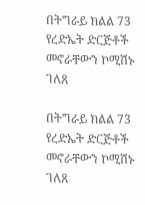በትግራይ ክልል 73 የረድኤት ድርጅቶች መኖራቸውን ኮሚሽኑ ገለጸ

በትግራይ ክልል 73 የረድኤት ድርጅቶች መኖራቸውን ኮሚሽኑ ገለጸ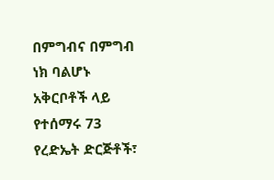በምግብና በምግብ ነክ ባልሆኑ አቅርቦቶች ላይ የተሰማሩ 73 የረድኤት ድርጅቶች፣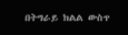በትግራይ ክልል ውስጥ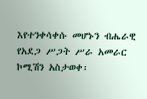እየተንቀሳቀሱ መሆኑን ብሔራዊ የአደጋ ሥጋት ሥራ አመራር ኮሚሽን አስታወቀ፡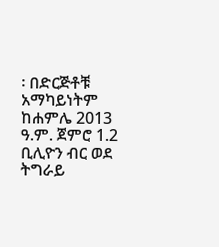፡ በድርጅቶቹ አማካይነትም ከሐምሌ 2013 ዓ.ም. ጀምሮ 1.2 ቢሊዮን ብር ወደ ትግራይ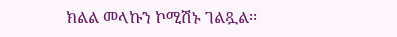ክልል መላኩን ኮሚሽኑ ገልጿል፡፡